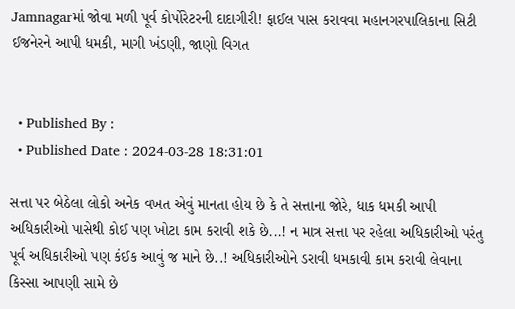Jamnagarમાં જોવા મળી પૂર્વ કોર્પોરેટરની દાદાગીરી! ફાઈલ પાસ કરાવવા મહાનગરપાલિકાના સિટી ઈજનેરને આપી ધમકી, માગી ખંડણી, જાણો વિગત


  • Published By :
  • Published Date : 2024-03-28 18:31:01

સત્તા પર બેઠેલા લોકો અનેક વખત એવું માનતા હોય છે કે તે સત્તાના જોરે, ધાક ધમકી આપી અધિકારીઓ પાસેથી કોઈ પણ ખોટા કામ કરાવી શકે છે...! ન માત્ર સત્તા પર રહેલા અધિકારીઓ પરંતુ પૂર્વ અધિકારીઓ પણ કંઈક આવું જ માને છે..! અધિકારીઓને ડરાવી ધમકાવી કામ કરાવી લેવાના કિસ્સા આપણી સામે છે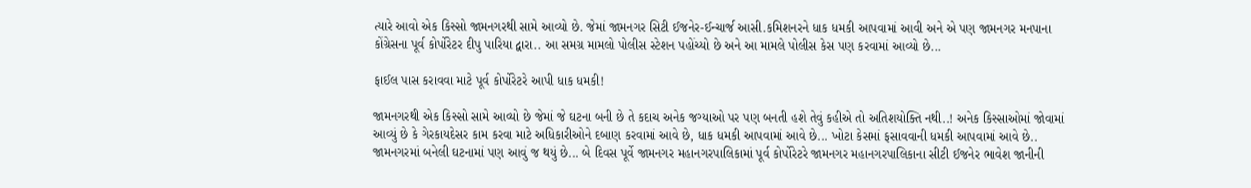ત્યારે આવો એક કિસ્સો જામનગરથી સામે આવ્યો છે. જેમાં જામનગર સિટી ઈજનેર-ઈન્ચાર્જ આસી.કમિશનરને ધાક ધમકી આપવામાં આવી અને એ પણ જામનગર મનપાના કોંગ્રેસના પૂર્વ કોર્પોરેટર દીપુ પારિયા દ્વારા.. આ સમગ્ર મામલો પોલીસ સ્ટેશન પહોંચ્યો છે અને આ મામલે પોલીસ કેસ પણ કરવામાં આવ્યો છે...

ફાઈલ પાસ કરાવવા માટે પૂર્વ કોર્પોરેટરે આપી ધાક ધમકી!

જામનગરથી એક કિસ્સો સામે આવ્યો છે જેમાં જે ઘટના બની છે તે કદાચ અનેક જગ્યાઓ પર પણ બનતી હશે તેવું કહીએ તો અતિશયોક્તિ નથી..! અનેક કિસ્સાઓમાં જોવામાં આવ્યું છે કે ગેરકાયદેસર કામ કરવા માટે અધિકારીઓને દબાણ કરવામાં આવે છે, ધાક ધમકી આપવામાં આવે છે... ખોટા કેસમાં ફસાવવાની ધમકી આપવામાં આવે છે.. જામનગરમાં બનેલી ઘટનામાં પણ આવું જ થયું છે... બે દિવસ પૂર્વે જામનગર મહાનગરપાલિકામાં પૂર્વ કોર્પોરેટરે જામનગર મહાનગરપાલિકાના સીટી ઈજનેર ભાવેશ જાનીની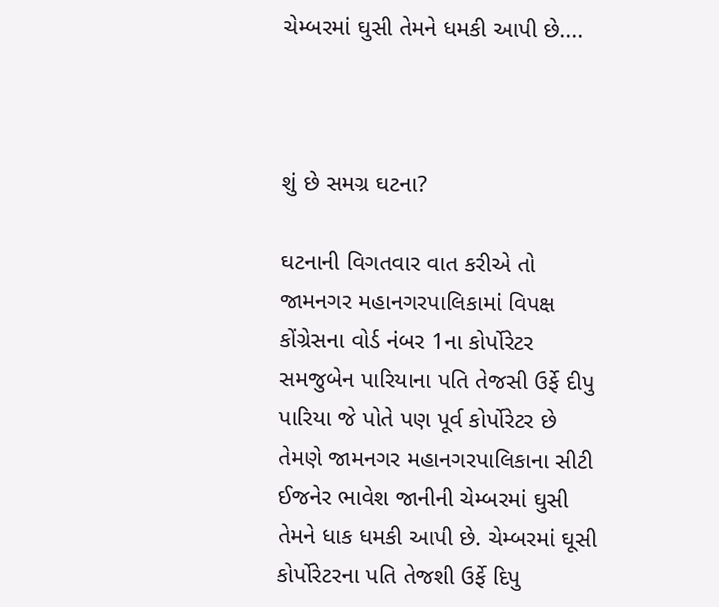ચેમ્બરમાં ઘુસી તેમને ધમકી આપી છે....



શું છે સમગ્ર ઘટના?

ઘટનાની વિગતવાર વાત કરીએ તો જામનગર મહાનગરપાલિકામાં વિપક્ષ કોંગ્રેસના વોર્ડ નંબર 1ના કોર્પોરેટર સમજુબેન પારિયાના પતિ તેજસી ઉર્ફે દીપુ પારિયા જે પોતે પણ પૂર્વ કોર્પોરેટર છે તેમણે જામનગર મહાનગરપાલિકાના સીટી ઈજનેર ભાવેશ જાનીની ચેમ્બરમાં ઘુસી તેમને ધાક ધમકી આપી છે. ચેમ્બરમાં ઘૂસી કોર્પોરેટરના પતિ તેજશી ઉર્ફે દિપુ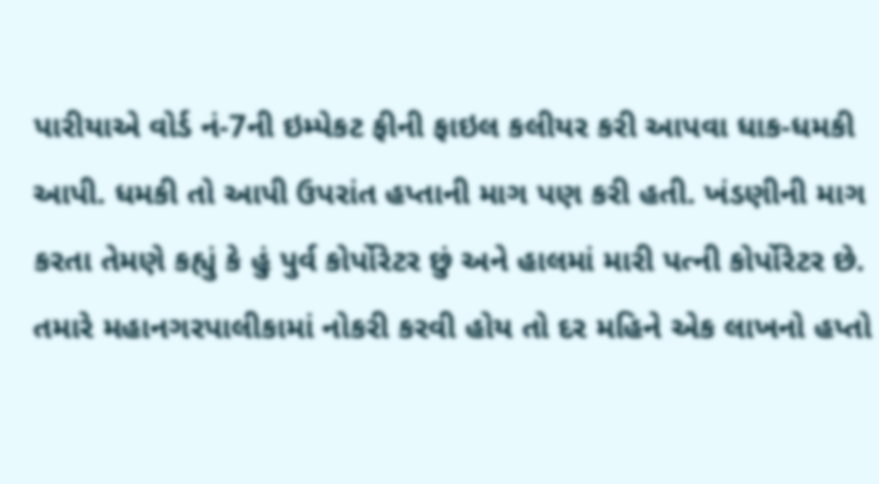પારીયાએ વોર્ડ નં-7ની ઇમ્પેકટ ફીની ફાઇલ કલીયર કરી આપવા ધાક-ધમકી આપી. ધમકી તો આપી ઉપરાંત હપ્તાની માગ પણ કરી હતી. ખંડણીની માગ કરતા તેમણે કહ્યું કે હું પુર્વ કોર્પોરેટર છું અને હાલમાં મારી પત્ની કોર્પોરેટર છે. તમારે મહાનગરપાલીકામાં નોકરી કરવી હોય તો દર મહિને એક લાખનો હપ્તો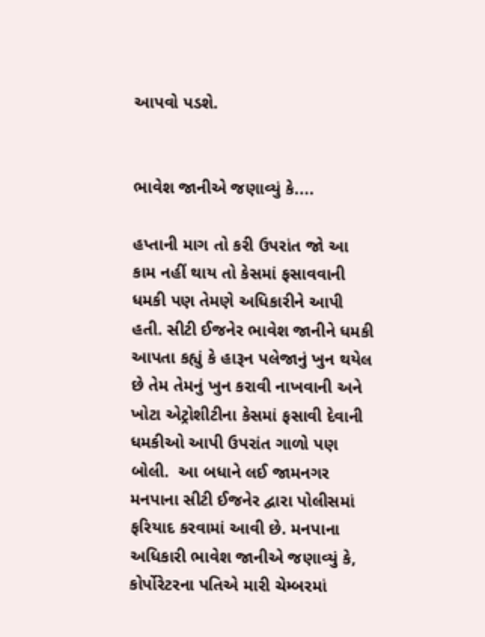આપવો પડશે.


ભાવેશ જાનીએ જણાવ્યું કે....

હપ્તાની માગ તો કરી ઉપરાંત જો આ કામ નહીં થાય તો કેસમાં ફસાવવાની ધમકી પણ તેમણે અધિકારીને આપી હતી. સીટી ઈજનેર ભાવેશ જાનીને ધમકી આપતા કહ્યું કે હારૂન પલેજાનું ખુન થયેલ છે તેમ તેમનું ખુન કરાવી નાખવાની અને ખોટા એટ્રોશીટીના કેસમાં ફસાવી દેવાની ધમકીઓ આપી ઉપરાંત ગાળો પણ બોલી.  આ બધાને લઈ જામનગર મનપાના સીટી ઈજનેર દ્વારા પોલીસમાં ફરિયાદ કરવામાં આવી છે. મનપાના અધિકારી ભાવેશ જાનીએ જણાવ્યું કે, કોર્પોરેટરના પતિએ મારી ચેમ્બરમાં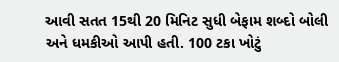આવી સતત 15થી 20 મિનિટ સુધી બેફામ શબ્દો બોલી અને ધમકીઓ આપી હતી. 100 ટકા ખોટું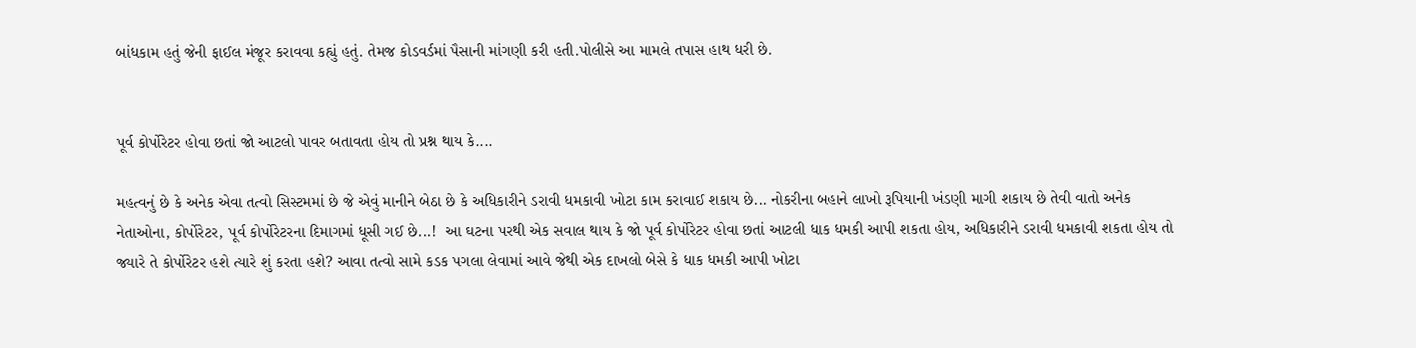બાંધકામ હતું જેની ફાઈલ મંજૂર કરાવવા કહ્યું હતું. તેમજ કોડવર્ડમાં પૈસાની માંગણી કરી હતી.પોલીસે આ મામલે તપાસ હાથ ધરી છે.


પૂર્વ કોર્પોરેટર હોવા છતાં જો આટલો પાવર બતાવતા હોય તો પ્રશ્ન થાય કે....

મહત્વનું છે કે અનેક એવા તત્વો સિસ્ટમમાં છે જે એવું માનીને બેઠા છે કે અધિકારીને ડરાવી ધમકાવી ખોટા કામ કરાવાઈ શકાય છે... નોકરીના બહાને લાખો રૂપિયાની ખંડણી માગી શકાય છે તેવી વાતો અનેક નેતાઓના, કોર્પોરેટર, પૂર્વ કોર્પોરેટરના દિમાગમાં ધૂસી ગઈ છે...!  આ ઘટના પરથી એક સવાલ થાય કે જો પૂર્વ કોર્પોરેટર હોવા છતાં આટલી ધાક ધમકી આપી શકતા હોય, અધિકારીને ડરાવી ધમકાવી શકતા હોય તો જ્યારે તે કોર્પોરેટર હશે ત્યારે શું કરતા હશે? આવા તત્વો સામે કડક પગલા લેવામાં આવે જેથી એક દાખલો બેસે કે ધાક ધમકી આપી ખોટા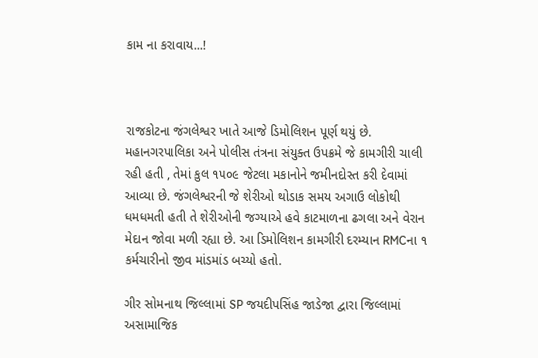કામ ના કરાવાય...!



રાજકોટના જંગલેશ્વર ખાતે આજે ડિમોલિશન પૂર્ણ થયું છે. મહાનગરપાલિકા અને પોલીસ તંત્રના સંયુક્ત ઉપક્રમે જે કામગીરી ચાલી રહી હતી , તેમાં કુલ ૧૫૦૯ જેટલા મકાનોને જમીનદોસ્ત કરી દેવામાં આવ્યા છે. જંગલેશ્વરની જે શેરીઓ થોડાક સમય અગાઉ લોકોથી ધમધમતી હતી તે શેરીઓની જગ્યાએ હવે કાટમાળના ઢગલા અને વેરાન મેદાન જોવા મળી રહ્યા છે. આ ડિમોલિશન કામગીરી દરમ્યાન RMCના ૧ કર્મચારીનો જીવ માંડમાંડ બચ્યો હતો.

ગીર સોમનાથ જિલ્લામાં SP જયદીપસિંહ જાડેજા દ્વારા જિલ્લામાં અસામાજિક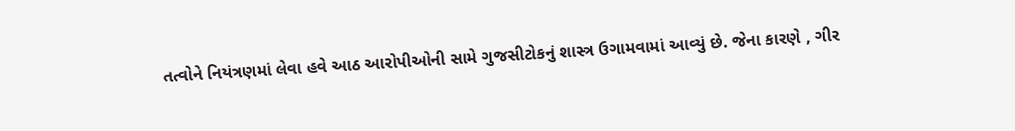તત્વોને નિયંત્રણમાં લેવા હવે આઠ આરોપીઓની સામે ગુજસીટોકનું શાસ્ત્ર ઉગામવામાં આવ્યું છે. જેના કારણે , ગીર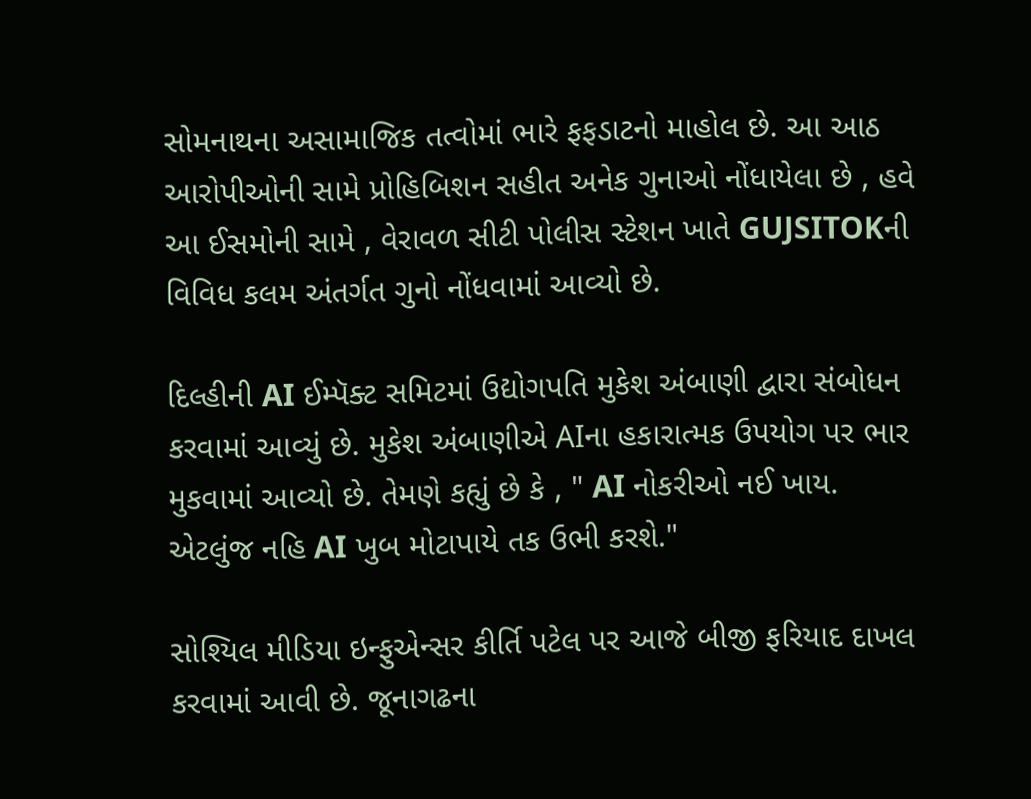સોમનાથના અસામાજિક તત્વોમાં ભારે ફફડાટનો માહોલ છે. આ આઠ આરોપીઓની સામે પ્રોહિબિશન સહીત અનેક ગુનાઓ નોંધાયેલા છે , હવે આ ઈસમોની સામે , વેરાવળ સીટી પોલીસ સ્ટેશન ખાતે GUJSITOKની વિવિધ કલમ અંતર્ગત ગુનો નોંધવામાં આવ્યો છે.

દિલ્હીની AI ઈમ્પૅક્ટ સમિટમાં ઉદ્યોગપતિ મુકેશ અંબાણી દ્વારા સંબોધન કરવામાં આવ્યું છે. મુકેશ અંબાણીએ AIના હકારાત્મક ઉપયોગ પર ભાર મુકવામાં આવ્યો છે. તેમણે કહ્યું છે કે , " AI નોકરીઓ નઈ ખાય. એટલુંજ નહિ AI ખુબ મોટાપાયે તક ઉભી કરશે."

સોશ્યિલ મીડિયા ઇન્ફુએન્સર કીર્તિ પટેલ પર આજે બીજી ફરિયાદ દાખલ કરવામાં આવી છે. જૂનાગઢના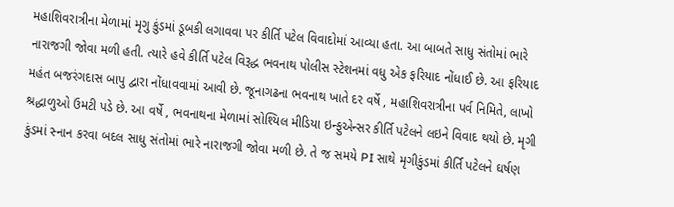મહાશિવરાત્રીના મેળામાં મૃગુ કુંડમાં ડૂબકી લગાવવા પર કીર્તિ પટેલ વિવાદોમાં આવ્યા હતા. આ બાબતે સાધુ સંતોમાં ભારે નારાજગી જોવા મળી હતી. ત્યારે હવે કીર્તિ પટેલ વિરૂદ્ધ ભવનાથ પોલીસ સ્ટેશનમાં વધુ એક ફરિયાદ નોંધાઈ છે. આ ફરિયાદ મહંત બજરંગદાસ બાપુ દ્વારા નોંધાવવામાં આવી છે. જૂનાગઢના ભવનાથ ખાતે દર વર્ષે , મહાશિવરાત્રીના પર્વ નિમિતે, લાખો શ્રદ્ધાળુઓ ઉમટી પડે છે. આ વર્ષે , ભવનાથના મેળામાં સોશ્યિલ મીડિયા ઇન્ફુએન્સર કીર્તિ પટેલને લઇને વિવાદ થયો છે. મૃગી કુંડમાં સ્નાન કરવા બદલ સાધુ સંતોમાં ભારે નારાજગી જોવા મળી છે. તે જ સમયે PI સાથે મૃગીકુંડમાં કીર્તિ પટેલને ઘર્ષણ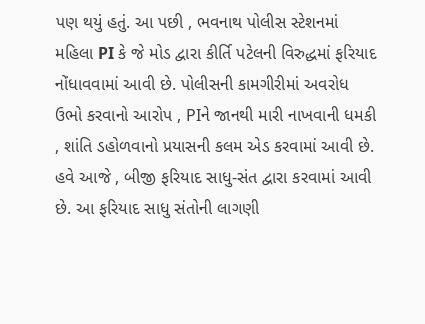પણ થયું હતું. આ પછી , ભવનાથ પોલીસ સ્ટેશનમાં મહિલા PI કે જે મોડ દ્વારા કીર્તિ પટેલની વિરુદ્ધમાં ફરિયાદ નોંધાવવામાં આવી છે. પોલીસની કામગીરીમાં અવરોધ ઉભો કરવાનો આરોપ , PIને જાનથી મારી નાખવાની ધમકી , શાંતિ ડહોળવાનો પ્રયાસની કલમ એડ કરવામાં આવી છે. હવે આજે , બીજી ફરિયાદ સાધુ-સંત દ્વારા કરવામાં આવી છે. આ ફરિયાદ સાધુ સંતોની લાગણી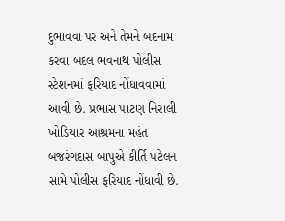દુભાવવા પર અને તેમને બદનામ કરવા બદલ ભવનાથ પોલીસ સ્ટેશનમાં ફરિયાદ નોંધાવવામાં આવી છે. પ્રભાસ પાટણ નિરાલી ખોડિયાર આશ્રમના મહંત બજરંગદાસ બાપુએ કીર્તિ પટેલન સામે પોલીસ ફરિયાદ નોંધાવી છે.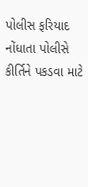પોલીસ ફરિયાદ નોંધાતા પોલીસે કીર્તિને પકડવા માટે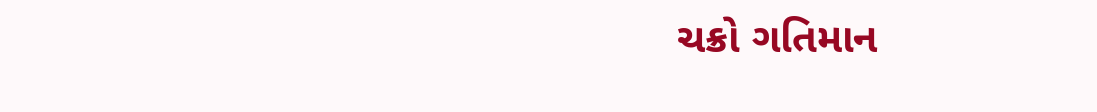ચક્રો ગતિમાન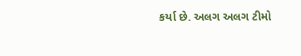કર્યા છે. અલગ અલગ ટીમો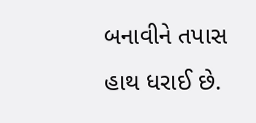બનાવીને તપાસ હાથ ધરાઈ છે.